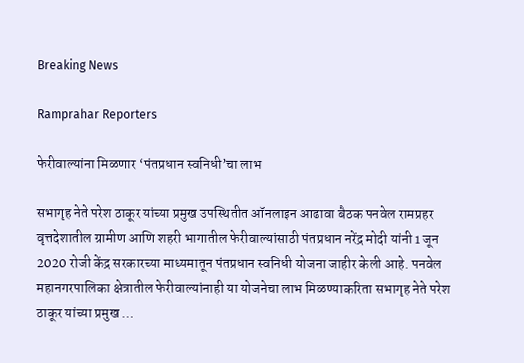Breaking News

Ramprahar Reporters

फेरीवाल्यांना मिळणार ‘पंतप्रधान स्वनिधी’चा लाभ

सभागृह नेते परेश ठाकूर यांच्या प्रमुख उपस्थितीत ऑनलाइन आढावा बैठक पनवेल रामप्रहर वृत्तदेशातील ग्रामीण आणि शहरी भागातील फेरीवाल्यांसाठी पंतप्रधान नरेंद्र मोदी यांनी 1 जून 2020 रोजी केंद्र सरकारच्या माध्यमातून पंतप्रधान स्वनिधी योजना जाहीर केली आहे. पनवेल महानगरपालिका क्षेत्रातील फेरीवाल्यांनाही या योजनेचा लाभ मिळण्याकरिता सभागृह नेते परेश ठाकूर यांच्या प्रमुख …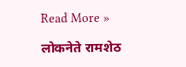Read More »

लोकनेते रामशेठ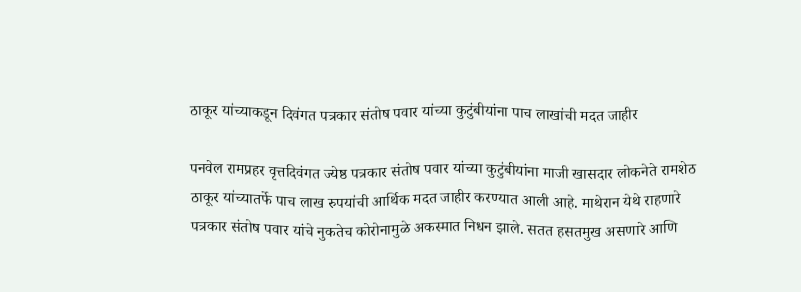ठाकूर यांच्याकडून दिवंगत पत्रकार संतोष पवार यांच्या कुटुंबीयांना पाच लाखांची मदत जाहीर

पनवेल रामप्रहर वृत्तदिवंगत ज्येष्ठ पत्रकार संतोष पवार यांच्या कुटुंबीयांना माजी खासदार लोकनेते रामशेठ ठाकूर यांच्यातर्फे पाच लाख रुपयांची आर्थिक मदत जाहीर करण्यात आली आहे. माथेरान येथे राहणारे पत्रकार संतोष पवार यांचे नुकतेच कोरोनामुळे अकस्मात निधन झाले. सतत हसतमुख असणारे आणि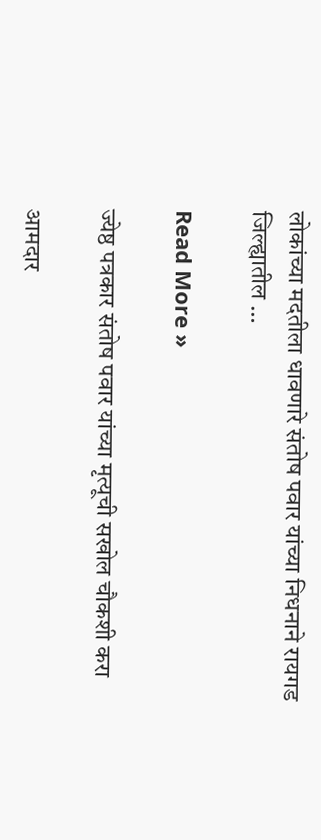लोकांच्या मदतीला धावणारे संतोष पवार यांच्या निधनाने रायगड जिल्ह्यातील …

Read More »

ज्येष्ठ पत्रकार संतोष पवार यांच्या मृत्यूची सखोल चौकशी करा

आमदार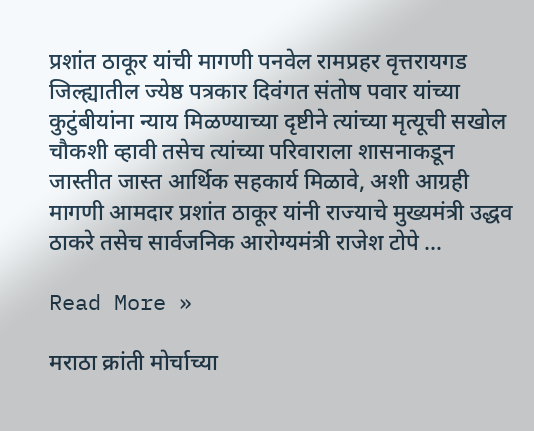प्रशांत ठाकूर यांची मागणी पनवेल रामप्रहर वृत्तरायगड जिल्ह्यातील ज्येष्ठ पत्रकार दिवंगत संतोष पवार यांच्या कुटुंबीयांना न्याय मिळण्याच्या दृष्टीने त्यांच्या मृत्यूची सखोल चौकशी व्हावी तसेच त्यांच्या परिवाराला शासनाकडून जास्तीत जास्त आर्थिक सहकार्य मिळावे, अशी आग्रही मागणी आमदार प्रशांत ठाकूर यांनी राज्याचे मुख्यमंत्री उद्धव ठाकरे तसेच सार्वजनिक आरोग्यमंत्री राजेश टोपे …

Read More »

मराठा क्रांती मोर्चाच्या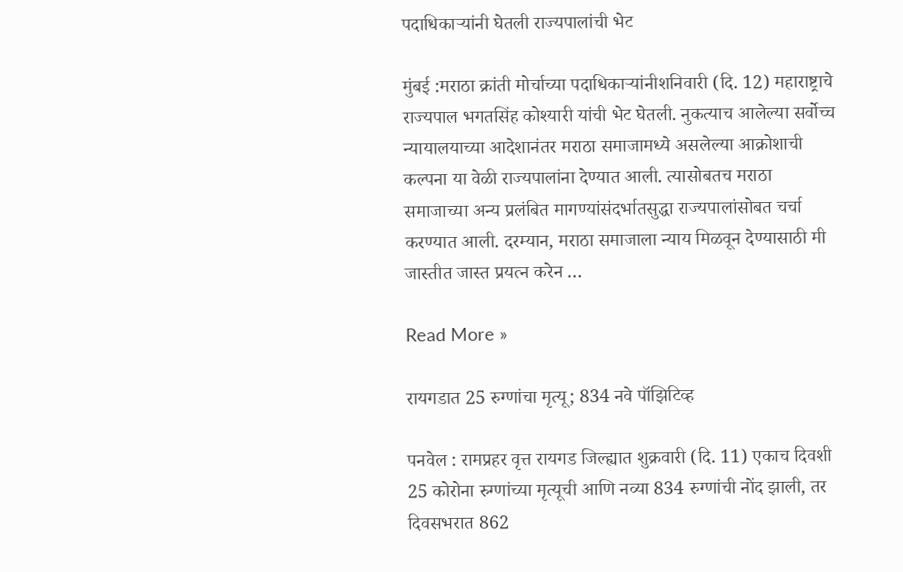पदाधिकार्‍यांनी घेतली राज्यपालांची भेट

मुंबई :मराठा क्रांती मोर्चाच्या पदाधिकार्‍यांनीशनिवारी (दि. 12) महाराष्ट्राचे राज्यपाल भगतसिंह कोश्यारी यांची भेट घेतली. नुकत्याच आलेल्या सर्वोच्च न्यायालयाच्या आदेशानंतर मराठा समाजामध्ये असलेल्या आक्रोशाची कल्पना या वेळी राज्यपालांना देण्यात आली. त्यासोबतच मराठा समाजाच्या अन्य प्रलंबित मागण्यांसंदर्भातसुद्धा राज्यपालांसोबत चर्चा करण्यात आली. दरम्यान, मराठा समाजाला न्याय मिळवून देण्यासाठी मी जास्तीत जास्त प्रयत्न करेन …

Read More »

रायगडात 25 रुग्णांचा मृत्यू; 834 नवे पॉझिटिव्ह

पनवेल : रामप्रहर वृत्त रायगड जिल्ह्यात शुक्रवारी (दि. 11) एकाच दिवशी 25 कोरोना रुग्णांच्या मृत्यूची आणि नव्या 834 रुग्णांची नोंद झाली, तर दिवसभरात 862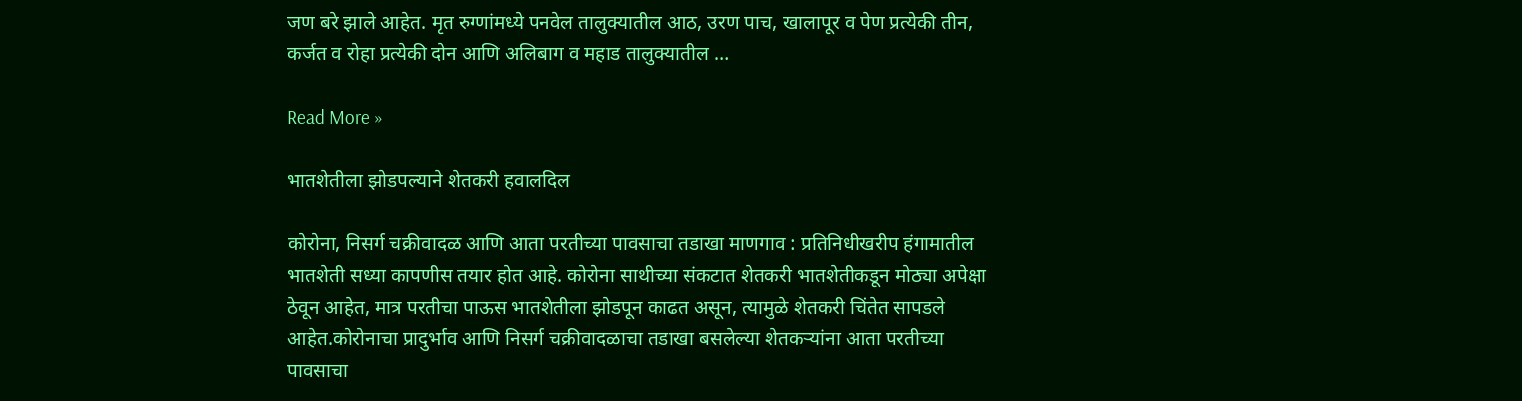जण बरे झाले आहेत. मृत रुग्णांमध्ये पनवेल तालुक्यातील आठ, उरण पाच, खालापूर व पेण प्रत्येकी तीन, कर्जत व रोहा प्रत्येकी दोन आणि अलिबाग व महाड तालुक्यातील …

Read More »

भातशेतीला झोडपल्याने शेतकरी हवालदिल

कोरोना, निसर्ग चक्रीवादळ आणि आता परतीच्या पावसाचा तडाखा माणगाव : प्रतिनिधीखरीप हंगामातील भातशेती सध्या कापणीस तयार होत आहे. कोरोना साथीच्या संकटात शेतकरी भातशेतीकडून मोठ्या अपेक्षा ठेवून आहेत, मात्र परतीचा पाऊस भातशेतीला झोडपून काढत असून, त्यामुळे शेतकरी चिंतेत सापडले आहेत.कोरोनाचा प्रादुर्भाव आणि निसर्ग चक्रीवादळाचा तडाखा बसलेल्या शेतकर्‍यांना आता परतीच्या पावसाचा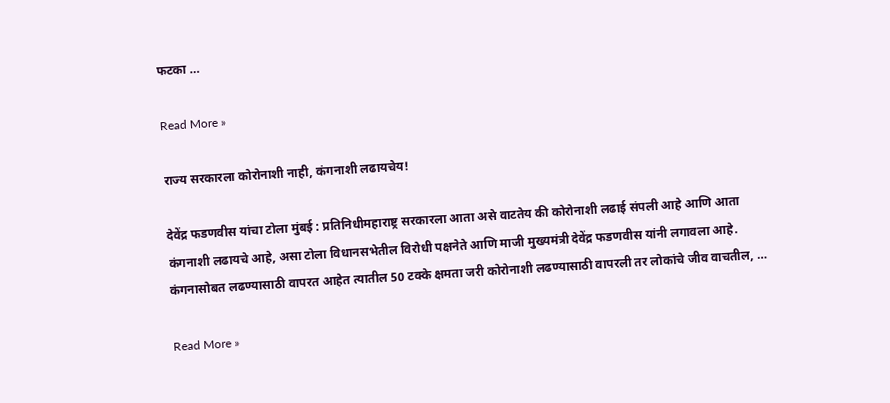फटका …

Read More »

राज्य सरकारला कोरोनाशी नाही, कंगनाशी लढायचेय!

देवेंद्र फडणवीस यांचा टोला मुंबई : प्रतिनिधीमहाराष्ट्र सरकारला आता असे वाटतेय की कोरोनाशी लढाई संपली आहे आणि आता कंगनाशी लढायचे आहे, असा टोला विधानसभेतील विरोधी पक्षनेते आणि माजी मुख्यमंत्री देवेंद्र फडणवीस यांनी लगावला आहे. कंगनासोबत लढण्यासाठी वापरत आहेत त्यातील 50 टक्के क्षमता जरी कोरोनाशी लढण्यासाठी वापरली तर लोकांचे जीव वाचतील, …

Read More »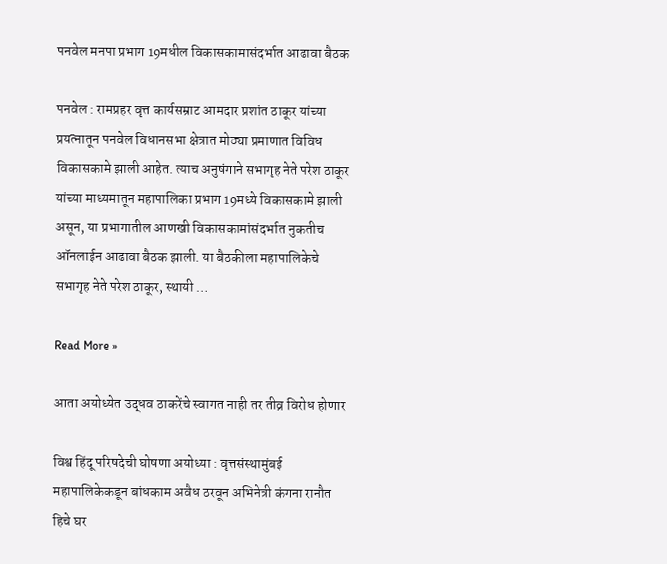पनवेल मनपा प्रभाग 19मधील विकासकामासंदर्भात आढावा बैठक

पनवेल : रामप्रहर वृत्त कार्यसम्राट आमदार प्रशांत ठाकूर यांच्या प्रयत्नातून पनवेल विधानसभा क्षेत्रात मोठ्या प्रमाणात विविध विकासकामे झाली आहेत. त्याच अनुषंगाने सभागृह नेते परेश ठाकूर यांच्या माध्यमातून महापालिका प्रभाग 19मध्ये विकासकामे झाली असून, या प्रभागातील आणखी विकासकामांसंदर्भात नुकतीच ऑनलाईन आढावा बैठक झाली. या बैठकीला महापालिकेचे सभागृह नेते परेश ठाकूर, स्थायी …

Read More »

आता अयोध्येत उद्धव ठाकरेंचे स्वागत नाही तर तीव्र विरोध होणार

विश्व हिंदू परिषदेची घोषणा अयोध्या : वृत्तसंस्थामुंबई महापालिकेकडून बांधकाम अवैध ठरवून अभिनेत्री कंगना रानौत हिचे घर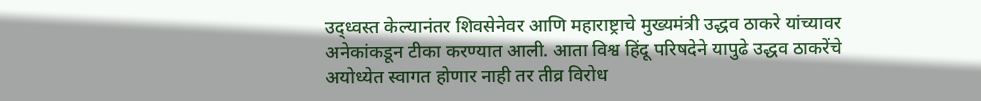उद्ध्वस्त केल्यानंतर शिवसेनेवर आणि महाराष्ट्राचे मुख्यमंत्री उद्धव ठाकरे यांच्यावर अनेकांकडून टीका करण्यात आली. आता विश्व हिंदू परिषदेने यापुढे उद्धव ठाकरेंचे अयोध्येत स्वागत होणार नाही तर तीव्र विरोध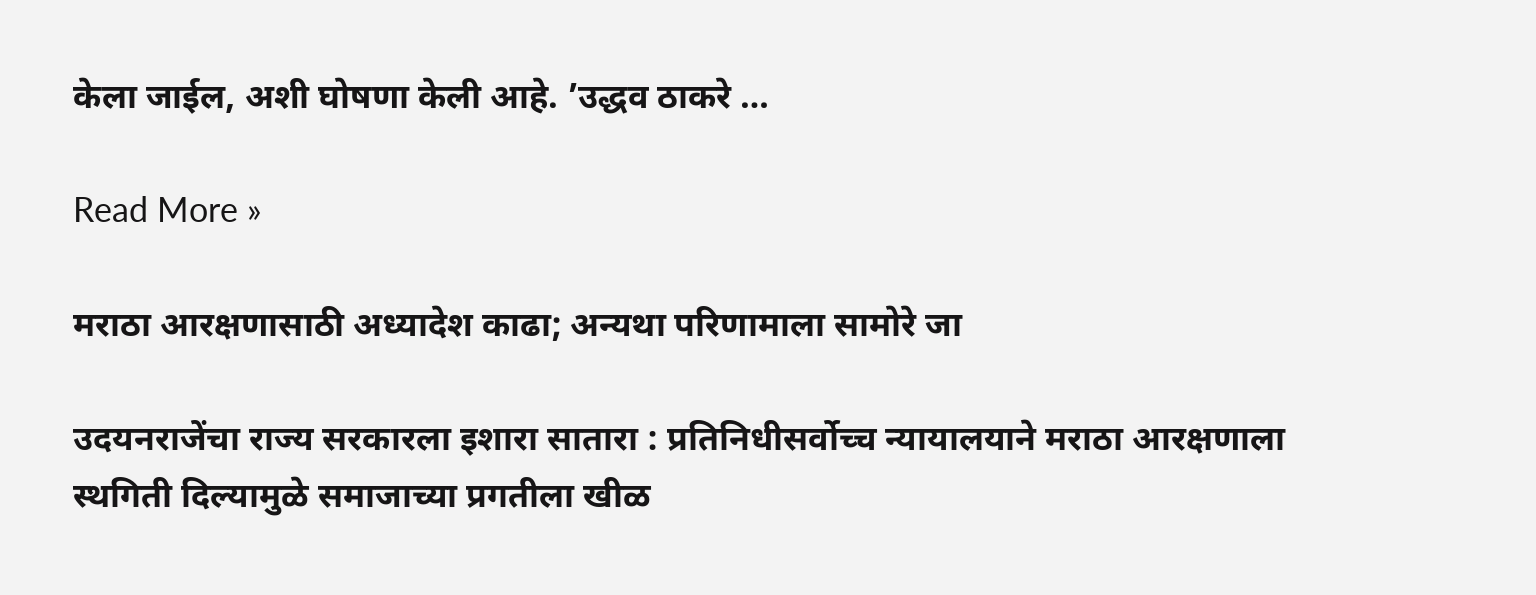केला जाईल, अशी घोषणा केली आहे. ’उद्धव ठाकरे …

Read More »

मराठा आरक्षणासाठी अध्यादेश काढा; अन्यथा परिणामाला सामोरे जा

उदयनराजेंचा राज्य सरकारला इशारा सातारा : प्रतिनिधीसर्वोच्च न्यायालयाने मराठा आरक्षणाला स्थगिती दिल्यामुळे समाजाच्या प्रगतीला खीळ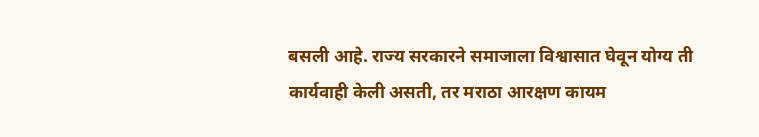बसली आहे. राज्य सरकारने समाजाला विश्वासात घेवून योग्य ती कार्यवाही केली असती, तर मराठा आरक्षण कायम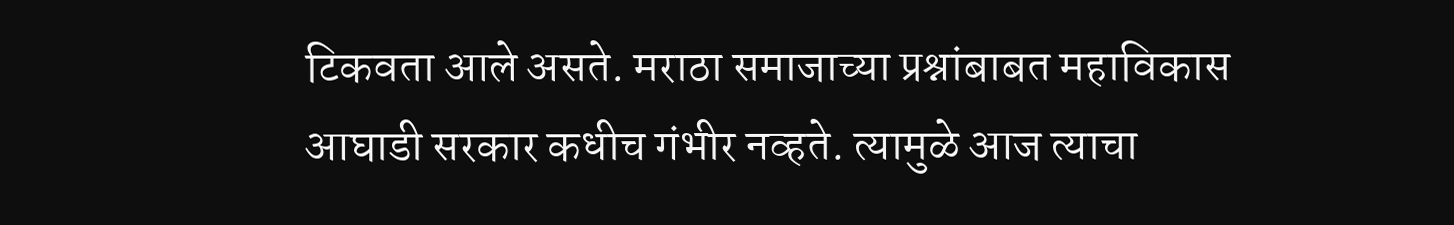टिकवता आले असते. मराठा समाजाच्या प्रश्नांबाबत महाविकास आघाडी सरकार कधीच गंभीर नव्हते. त्यामुळे आज त्याचा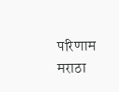परिणाम मराठा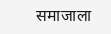समाजाला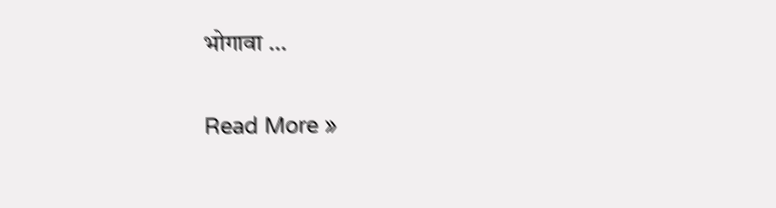भोगावा …

Read More »